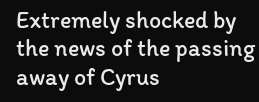Extremely shocked by the news of the passing away of Cyrus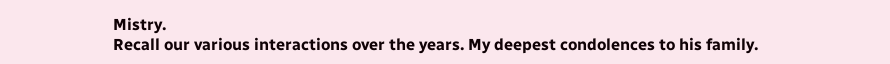Mistry.
Recall our various interactions over the years. My deepest condolences to his family.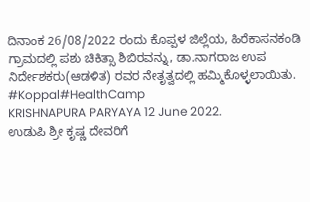ದಿನಾಂಕ 26/08/2022 ರಂದು ಕೊಪ್ಪಳ ಜಿಲ್ಲೆಯ, ಹಿರೆಕಾಸನಕಂಡಿ ಗ್ರಾಮದಲ್ಲಿ ಪಶು ಚಿಕಿತ್ಸಾ ಶಿಬಿರವನ್ನು, ಡಾ.ನಾಗರಾಜ ಉಪ ನಿರ್ದೇಶಕರು(ಆಡಳಿತ) ರವರ ನೇತೃತ್ವದಲ್ಲಿ ಹಮ್ಮಿಕೊಳ್ಳಲಾಯಿತು.
#Koppal#HealthCamp
KRISHNAPURA PARYAYA 12 June 2022.
ಉಡುಪಿ ಶ್ರೀ ಕೃಷ್ಣ ದೇವರಿಗೆ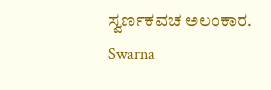ಸ್ವರ್ಣಕವಚ ಅಲಂಕಾರ.
Swarna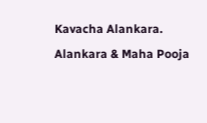Kavacha Alankara.
Alankara & Maha Pooja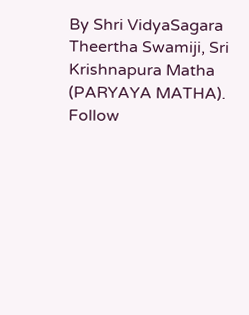By Shri VidyaSagara Theertha Swamiji, Sri Krishnapura Matha (PARYAYA MATHA).
Follow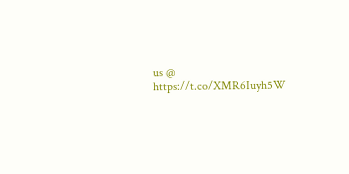us @ https://t.co/XMR6Iuyh5W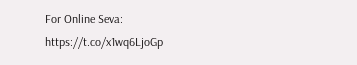For Online Seva:
https://t.co/x1wq6LjoGp